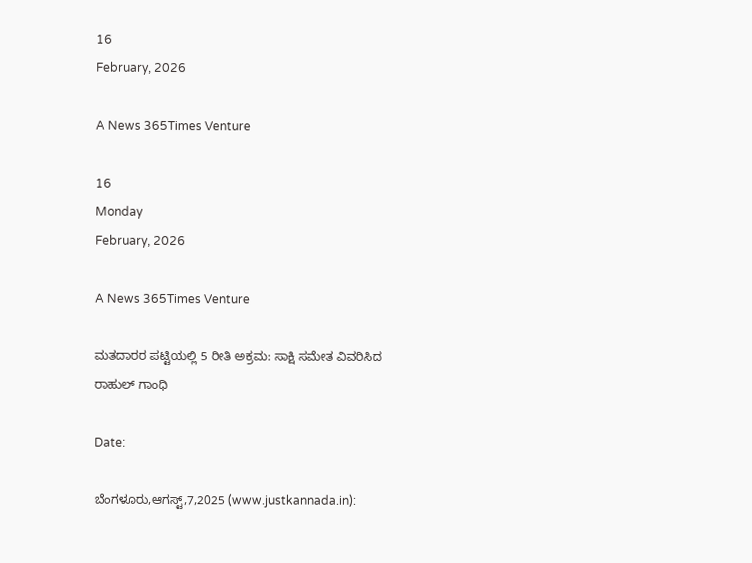16
February, 2026

A News 365Times Venture

16
Monday
February, 2026

A News 365Times Venture

ಮತದಾರರ ಪಟ್ಟಿಯಲ್ಲಿ 5 ರೀತಿ ಅಕ್ರಮ: ಸಾಕ್ಷಿ ಸಮೇತ ವಿವರಿಸಿದ ರಾಹುಲ್ ಗಾಂಧಿ

Date:

ಬೆಂಗಳೂರು,ಆಗಸ್ಟ್,7,2025 (www.justkannada.in):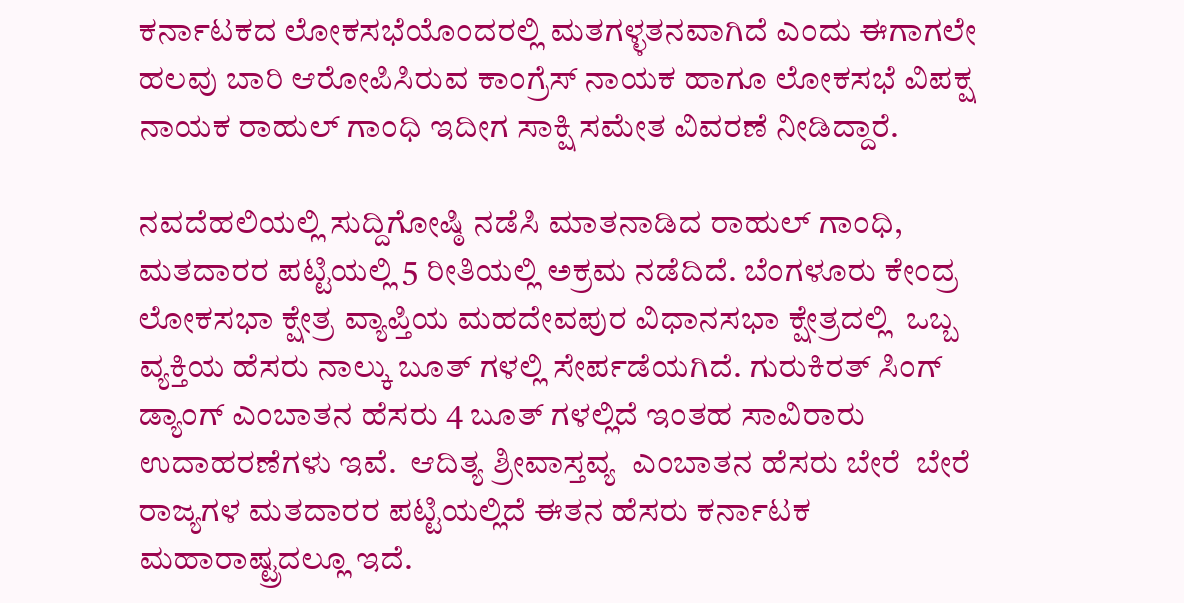ಕರ್ನಾಟಕದ ಲೋಕಸಭೆಯೊಂದರಲ್ಲಿ ಮತಗಳ್ಳತನವಾಗಿದೆ ಎಂದು ಈಗಾಗಲೇ ಹಲವು ಬಾರಿ ಆರೋಪಿಸಿರುವ ಕಾಂಗ್ರೆಸ್ ನಾಯಕ ಹಾಗೂ ಲೋಕಸಭೆ ವಿಪಕ್ಷ ನಾಯಕ ರಾಹುಲ್ ಗಾಂಧಿ ಇದೀಗ ಸಾಕ್ಷಿ ಸಮೇತ ವಿವರಣೆ ನೀಡಿದ್ದಾರೆ.

ನವದೆಹಲಿಯಲ್ಲಿ ಸುದ್ದಿಗೋಷ್ಠಿ ನಡೆಸಿ ಮಾತನಾಡಿದ ರಾಹುಲ್ ಗಾಂಧಿ, ಮತದಾರರ ಪಟ್ಟಿಯಲ್ಲಿ 5 ರೀತಿಯಲ್ಲಿ ಅಕ್ರಮ ನಡೆದಿದೆ. ಬೆಂಗಳೂರು ಕೇಂದ್ರ ಲೋಕಸಭಾ ಕ್ಷೇತ್ರ ವ್ಯಾಪ್ತಿಯ ಮಹದೇವಪುರ ವಿಧಾನಸಭಾ ಕ್ಷೇತ್ರದಲ್ಲಿ  ಒಬ್ಬ ವ್ಯಕ್ತಿಯ ಹೆಸರು ನಾಲ್ಕು ಬೂತ್ ಗಳಲ್ಲಿ ಸೇರ್ಪಡೆಯಗಿದೆ. ಗುರುಕಿರತ್ ಸಿಂಗ್ ಡ್ಯಾಂಗ್ ಎಂಬಾತನ ಹೆಸರು 4 ಬೂತ್ ಗಳಲ್ಲಿದೆ ಇಂತಹ ಸಾವಿರಾರು ಉದಾಹರಣೆಗಳು ಇವೆ.  ಆದಿತ್ಯ ಶ್ರೀವಾಸ್ತವ್ಯ  ಎಂಬಾತನ ಹೆಸರು ಬೇರೆ  ಬೇರೆ ರಾಜ್ಯಗಳ ಮತದಾರರ ಪಟ್ಟಿಯಲ್ಲಿದೆ ಈತನ ಹೆಸರು ಕರ್ನಾಟಕ ಮಹಾರಾಷ್ಟ್ರದಲ್ಲೂ ಇದೆ.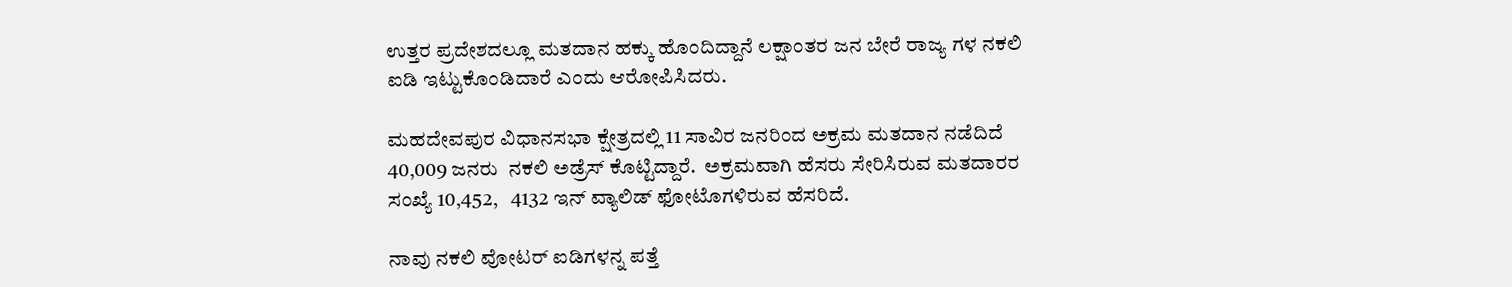ಉತ್ತರ ಪ್ರದೇಶದಲ್ಲೂ ಮತದಾನ ಹಕ್ಕು ಹೊಂದಿದ್ದಾನೆ ಲಕ್ಷಾಂತರ ಜನ ಬೇರೆ ರಾಜ್ಯ ಗಳ ನಕಲಿ ಐಡಿ ಇಟ್ಟುಕೊಂಡಿದಾರೆ ಎಂದು ಆರೋಪಿಸಿದರು.

ಮಹದೇವಪುರ ವಿಧಾನಸಭಾ ಕ್ಷೇತ್ರದಲ್ಲಿ 11 ಸಾವಿರ ಜನರಿಂದ ಅಕ್ರಮ ಮತದಾನ ನಡೆದಿದೆ  40,009 ಜನರು  ನಕಲಿ ಅಡ್ರೆಸ್ ಕೊಟ್ಟಿದ್ದಾರೆ.  ಅಕ್ರಮವಾಗಿ ಹೆಸರು ಸೇರಿಸಿರುವ ಮತದಾರರ ಸಂಖ್ಯೆ 10,452,   4132 ಇನ್ ವ್ಯಾಲಿಡ್ ಫೋಟೊಗಳಿರುವ ಹೆಸರಿದೆ.

ನಾವು ನಕಲಿ ವೋಟರ್ ಐಡಿಗಳನ್ನ ಪತ್ತೆ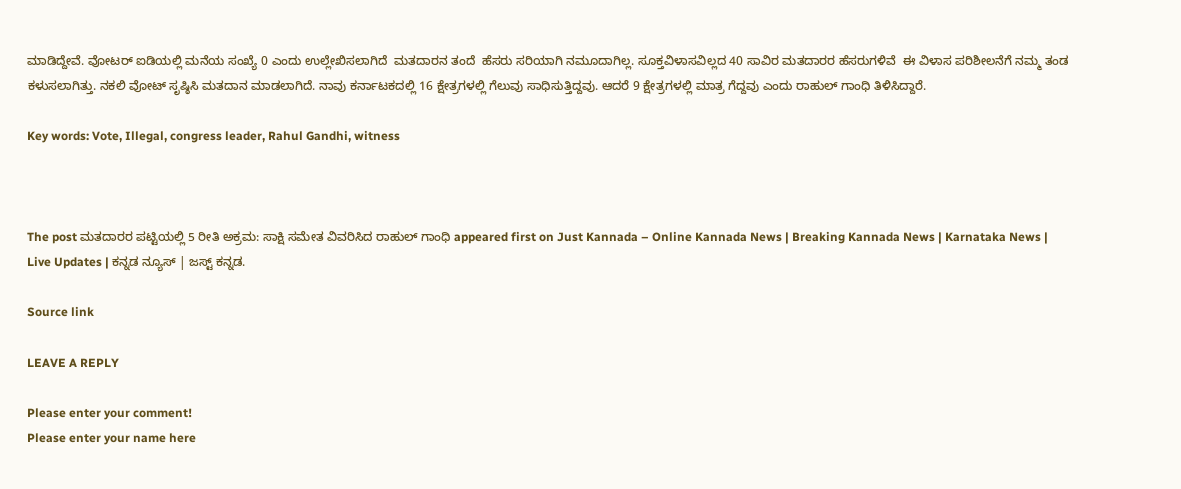ಮಾಡಿದ್ದೇವೆ. ವೋಟರ್ ಐಡಿಯಲ್ಲಿ ಮನೆಯ ಸಂಖ್ಯೆ 0 ಎಂದು ಉಲ್ಲೇಖಿಸಲಾಗಿದೆ  ಮತದಾರನ ತಂದೆ  ಹೆಸರು ಸರಿಯಾಗಿ ನಮೂದಾಗಿಲ್ಲ. ಸೂಕ್ತವಿಳಾಸವಿಲ್ಲದ 40 ಸಾವಿರ ಮತದಾರರ ಹೆಸರುಗಳಿವೆ  ಈ ವಿಳಾಸ ಪರಿಶೀಲನೆಗೆ ನಮ್ಮ ತಂಡ ಕಳುಸಲಾಗಿತ್ತು. ನಕಲಿ ವೋಟ್ ಸೃಷ್ಠಿಸಿ ಮತದಾನ ಮಾಡಲಾಗಿದೆ. ನಾವು ಕರ್ನಾಟಕದಲ್ಲಿ 16 ಕ್ಷೇತ್ರಗಳಲ್ಲಿ ಗೆಲುವು ಸಾಧಿಸುತ್ತಿದ್ದವು. ಆದರೆ 9 ಕ್ಷೇತ್ರಗಳಲ್ಲಿ ಮಾತ್ರ ಗೆದ್ದವು ಎಂದು ರಾಹುಲ್ ಗಾಂಧಿ ತಿಳಿಸಿದ್ದಾರೆ.

Key words: Vote, Illegal, congress leader, Rahul Gandhi, witness



The post ಮತದಾರರ ಪಟ್ಟಿಯಲ್ಲಿ 5 ರೀತಿ ಅಕ್ರಮ: ಸಾಕ್ಷಿ ಸಮೇತ ವಿವರಿಸಿದ ರಾಹುಲ್ ಗಾಂಧಿ appeared first on Just Kannada – Online Kannada News | Breaking Kannada News | Karnataka News | Live Updates | ಕನ್ನಡ ನ್ಯೂಸ್ | ಜಸ್ಟ್ ಕನ್ನಡ.

Source link

LEAVE A REPLY

Please enter your comment!
Please enter your name here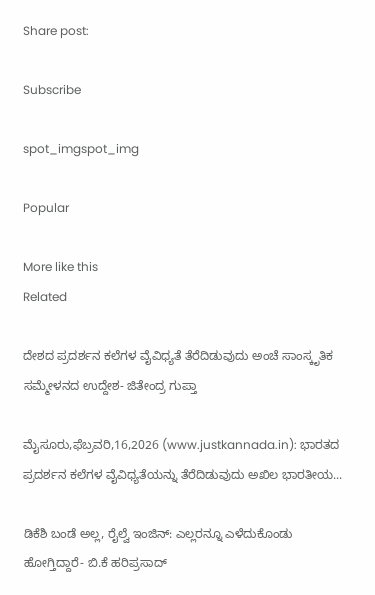Share post:

Subscribe

spot_imgspot_img

Popular

More like this
Related

ದೇಶದ ಪ್ರದರ್ಶನ ಕಲೆಗಳ ವೈವಿಧ್ಯತೆ ತೆರೆದಿಡುವುದು ಅಂಚೆ ಸಾಂಸ್ಕೃತಿಕ ಸಮ್ಮೇಳನದ ಉದ್ದೇಶ- ಜಿತೇಂದ್ರ ಗುಪ್ತಾ

ಮೈಸೂರು,ಫೆಬ್ರವರಿ,16,2026 (www.justkannada.in): ಭಾರತದ ಪ್ರದರ್ಶನ ಕಲೆಗಳ ವೈವಿಧ್ಯತೆಯನ್ನು ತೆರೆದಿಡುವುದು ಅಖಿಲ ಭಾರತೀಯ...

ಡಿಕೆಶಿ ಬಂಡೆ ಅಲ್ಲ, ರೈಲ್ವೆ ಇಂಜಿನ್: ಎಲ್ಲರನ್ನೂ ಎಳೆದುಕೊಂಡು ಹೋಗ್ತಿದ್ದಾರೆ- ಬಿ.ಕೆ ಹರಿಪ್ರಸಾದ್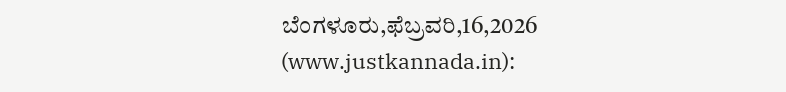ಬೆಂಗಳೂರು,ಫೆಬ್ರವರಿ,16,2026 (www.justkannada.in):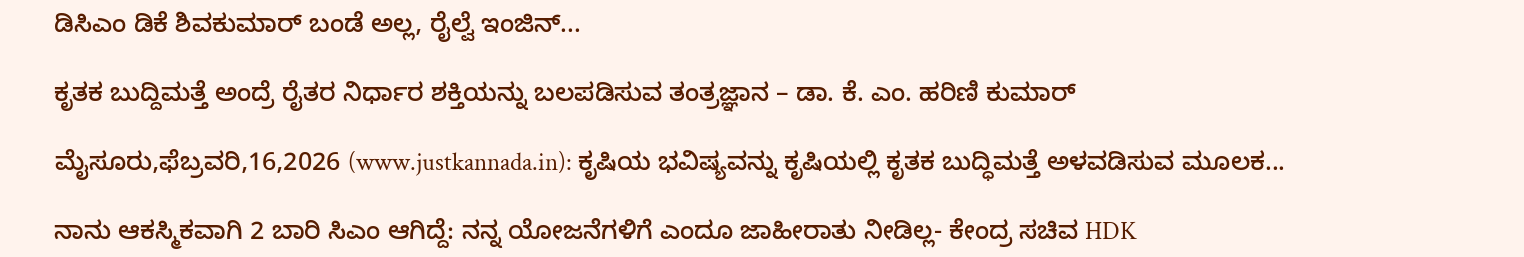ಡಿಸಿಎಂ ಡಿಕೆ ಶಿವಕುಮಾರ್ ಬಂಡೆ ಅಲ್ಲ, ರೈಲ್ವೆ ಇಂಜಿನ್...

ಕೃತಕ ಬುದ್ದಿಮತ್ತೆ ಅಂದ್ರೆ ರೈತರ ನಿರ್ಧಾರ ಶಕ್ತಿಯನ್ನು ಬಲಪಡಿಸುವ ತಂತ್ರಜ್ಞಾನ – ಡಾ. ಕೆ. ಎಂ. ಹರಿಣಿ ಕುಮಾರ್

ಮೈಸೂರು,ಫೆಬ್ರವರಿ,16,2026 (www.justkannada.in): ಕೃಷಿಯ ಭವಿಷ್ಯವನ್ನು ಕೃಷಿಯಲ್ಲಿ ಕೃತಕ ಬುದ್ಧಿಮತ್ತೆ ಅಳವಡಿಸುವ ಮೂಲಕ...

ನಾನು ಆಕಸ್ಮಿಕವಾಗಿ 2 ಬಾರಿ ಸಿಎಂ ಆಗಿದ್ದೆ: ನನ್ನ ಯೋಜನೆಗಳಿಗೆ ಎಂದೂ ಜಾಹೀರಾತು ನೀಡಿಲ್ಲ- ಕೇಂದ್ರ ಸಚಿವ HDK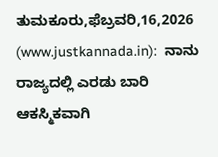ತುಮಕೂರು,ಫೆಬ್ರವರಿ,16,2026 (www.justkannada.in):  ನಾನು ರಾಜ್ಯದಲ್ಲಿ ಎರಡು ಬಾರಿ ಆಕಸ್ಮಿಕವಾಗಿ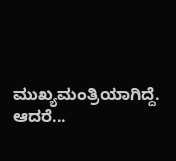ಮುಖ್ಯಮಂತ್ರಿಯಾಗಿದ್ದೆ. ಆದರೆ...